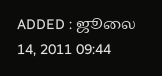ADDED : ஜூலை 14, 2011 09:44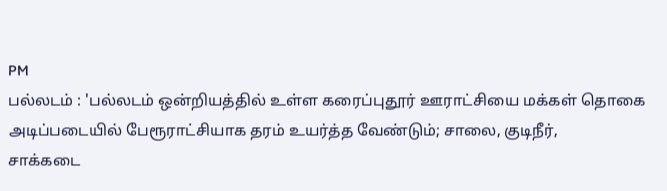PM
பல்லடம் : 'பல்லடம் ஒன்றியத்தில் உள்ள கரைப்புதூர் ஊராட்சியை மக்கள் தொகை
அடிப்படையில் பேரூராட்சியாக தரம் உயர்த்த வேண்டும்; சாலை, குடிநீர்,
சாக்கடை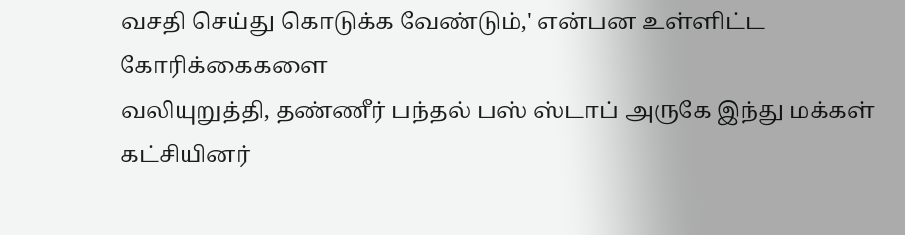வசதி செய்து கொடுக்க வேண்டும்,' என்பன உள்ளிட்ட கோரிக்கைகளை
வலியுறுத்தி, தண்ணீர் பந்தல் பஸ் ஸ்டாப் அருகே இந்து மக்கள் கட்சியினர்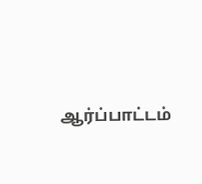ஆர்ப்பாட்டம்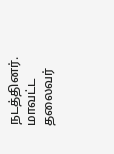நடத்தினர்.
மாவட்ட தலைவர்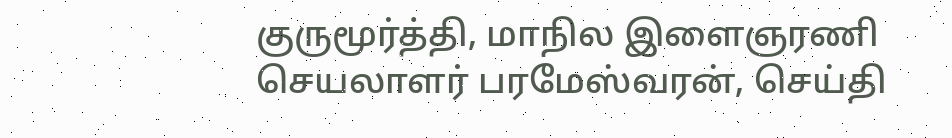குருமூர்த்தி, மாநில இளைஞரணி செயலாளர் பரமேஸ்வரன், செய்தி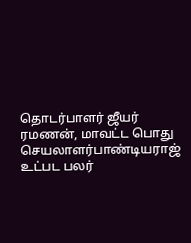தொடர்பாளர் ஜீயர் ரமணன், மாவட்ட பொது செயலாளர்பாண்டியராஜ் உட்பட பலர்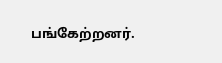பங்கேற்றனர்.